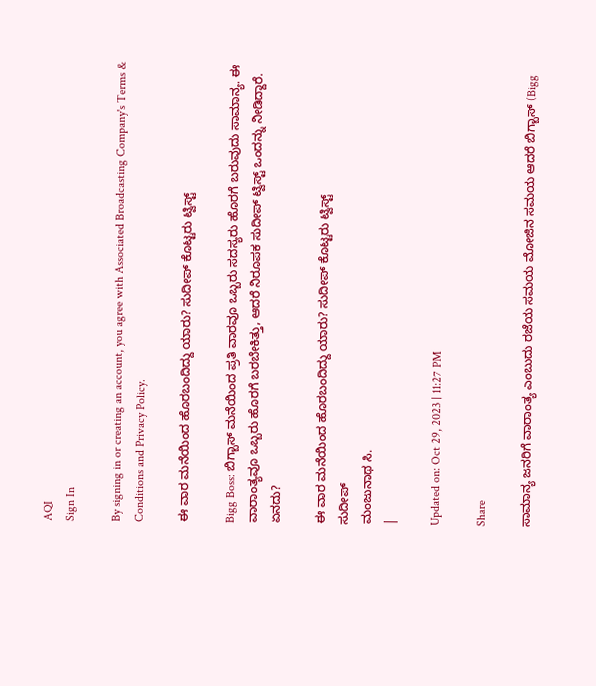AQI
Sign In

By signing in or creating an account, you agree with Associated Broadcasting Company's Terms & Conditions and Privacy Policy.

ಈ ವಾರ ಮನೆಯಿಂದ ಹೊರಬಂದಿದ್ದು ಯಾರು? ಸುದೀಪ್ ಕೊಟ್ಟರು ಟ್ವಿಸ್ಟ್

Bigg Boss: ಬಿಗ್ಬಾಸ್ ಮನೆಯಿಂದ ಪ್ರತಿ ವಾರವೂ ಒಬ್ಬರು ಸದಸ್ಯರು ಹೊರಗೆ ಬರುವುದು ಸಾಮಾನ್ಯ. ಈ ವಾರಾಂತ್ಯವೂ ಒಬ್ಬರು ಹೊರಗೆ ಬರಬೇಕಿತ್ತು, ಆದರೆ ನಿರೂಪಕ ಸುದೀಪ್ ಟ್ವಿಸ್ಟ್ ಒಂದನ್ನು ನೀಡಿದ್ದಾರೆ. ಏನದು?

ಈ ವಾರ ಮನೆಯಿಂದ ಹೊರಬಂದಿದ್ದು ಯಾರು? ಸುದೀಪ್ ಕೊಟ್ಟರು ಟ್ವಿಸ್ಟ್
ಸುದೀಪ್
ಮಂಜುನಾಥ ಸಿ.
|

Updated on: Oct 29, 2023 | 11:27 PM

Share

ಸಾಮಾನ್ಯ ಜನರಿಗೆ ವಾರಾಂತ್ಯ ಎಂಬುದು ರಜೆಯ ಸಮಯ ಮೋಜಿನ ಸಮಯ ಆದರೆ ಬಿಗ್ಬಾಸ್ (Bigg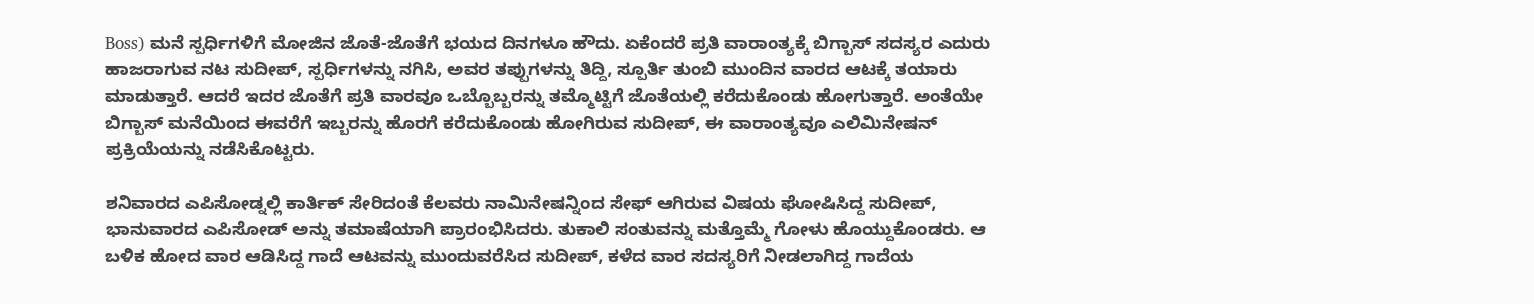Boss) ಮನೆ ಸ್ಪರ್ಧಿಗಳಿಗೆ ಮೋಜಿನ ಜೊತೆ-ಜೊತೆಗೆ ಭಯದ ದಿನಗಳೂ ಹೌದು. ಏಕೆಂದರೆ ಪ್ರತಿ ವಾರಾಂತ್ಯಕ್ಕೆ ಬಿಗ್ಬಾಸ್ ಸದಸ್ಯರ ಎದುರು ಹಾಜರಾಗುವ ನಟ ಸುದೀಪ್, ಸ್ಪರ್ಧಿಗಳನ್ನು ನಗಿಸಿ, ಅವರ ತಪ್ಪುಗಳನ್ನು ತಿದ್ದಿ, ಸ್ಪೂರ್ತಿ ತುಂಬಿ ಮುಂದಿನ ವಾರದ ಆಟಕ್ಕೆ ತಯಾರು ಮಾಡುತ್ತಾರೆ. ಆದರೆ ಇದರ ಜೊತೆಗೆ ಪ್ರತಿ ವಾರವೂ ಒಬ್ಬೊಬ್ಬರನ್ನು ತಮ್ಮೊಟ್ಟಿಗೆ ಜೊತೆಯಲ್ಲಿ ಕರೆದುಕೊಂಡು ಹೋಗುತ್ತಾರೆ. ಅಂತೆಯೇ ಬಿಗ್ಬಾಸ್ ಮನೆಯಿಂದ ಈವರೆಗೆ ಇಬ್ಬರನ್ನು ಹೊರಗೆ ಕರೆದುಕೊಂಡು ಹೋಗಿರುವ ಸುದೀಪ್, ಈ ವಾರಾಂತ್ಯವೂ ಎಲಿಮಿನೇಷನ್ ಪ್ರಕ್ರಿಯೆಯನ್ನು ನಡೆಸಿಕೊಟ್ಟರು.

ಶನಿವಾರದ ಎಪಿಸೋಡ್ನಲ್ಲಿ ಕಾರ್ತಿಕ್ ಸೇರಿದಂತೆ ಕೆಲವರು ನಾಮಿನೇಷನ್ನಿಂದ ಸೇಫ್ ಆಗಿರುವ ವಿಷಯ ಘೋಷಿಸಿದ್ದ ಸುದೀಪ್, ಭಾನುವಾರದ ಎಪಿಸೋಡ್ ಅನ್ನು ತಮಾಷೆಯಾಗಿ ಪ್ರಾರಂಭಿಸಿದರು. ತುಕಾಲಿ ಸಂತುವನ್ನು ಮತ್ತೊಮ್ಮೆ ಗೋಳು ಹೊಯ್ದುಕೊಂಡರು. ಆ ಬಳಿಕ ಹೋದ ವಾರ ಆಡಿಸಿದ್ದ ಗಾದೆ ಆಟವನ್ನು ಮುಂದುವರೆಸಿದ ಸುದೀಪ್, ಕಳೆದ ವಾರ ಸದಸ್ಯರಿಗೆ ನೀಡಲಾಗಿದ್ದ ಗಾದೆಯ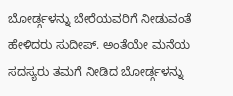ಬೋರ್ಡ್ಗಳನ್ನು ಬೇರೆಯವರಿಗೆ ನೀಡುವಂತೆ ಹೇಳಿದರು ಸುದೀಪ್. ಅಂತೆಯೇ ಮನೆಯ ಸದಸ್ಯರು ತಮಗೆ ನೀಡಿದ ಬೋರ್ಡ್ಗಳನ್ನು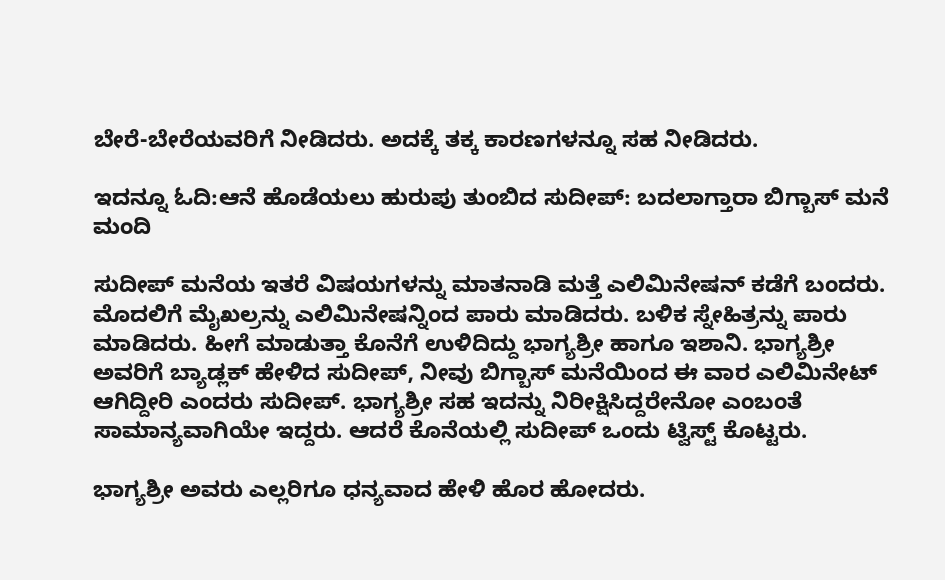ಬೇರೆ-ಬೇರೆಯವರಿಗೆ ನೀಡಿದರು. ಅದಕ್ಕೆ ತಕ್ಕ ಕಾರಣಗಳನ್ನೂ ಸಹ ನೀಡಿದರು.

ಇದನ್ನೂ ಓದಿ:ಆನೆ ಹೊಡೆಯಲು ಹುರುಪು ತುಂಬಿದ ಸುದೀಪ್: ಬದಲಾಗ್ತಾರಾ ಬಿಗ್ಬಾಸ್ ಮನೆ ಮಂದಿ

ಸುದೀಪ್ ಮನೆಯ ಇತರೆ ವಿಷಯಗಳನ್ನು ಮಾತನಾಡಿ ಮತ್ತೆ ಎಲಿಮಿನೇಷನ್ ಕಡೆಗೆ ಬಂದರು. ಮೊದಲಿಗೆ ಮೈಖಲ್ರನ್ನು ಎಲಿಮಿನೇಷನ್ನಿಂದ ಪಾರು ಮಾಡಿದರು. ಬಳಿಕ ಸ್ನೇಹಿತ್ರನ್ನು ಪಾರು ಮಾಡಿದರು. ಹೀಗೆ ಮಾಡುತ್ತಾ ಕೊನೆಗೆ ಉಳಿದಿದ್ದು ಭಾಗ್ಯಶ್ರೀ ಹಾಗೂ ಇಶಾನಿ. ಭಾಗ್ಯಶ್ರೀ ಅವರಿಗೆ ಬ್ಯಾಡ್ಲಕ್ ಹೇಳಿದ ಸುದೀಪ್, ನೀವು ಬಿಗ್ಬಾಸ್ ಮನೆಯಿಂದ ಈ ವಾರ ಎಲಿಮಿನೇಟ್ ಆಗಿದ್ದೀರಿ ಎಂದರು ಸುದೀಪ್. ಭಾಗ್ಯಶ್ರೀ ಸಹ ಇದನ್ನು ನಿರೀಕ್ಷಿಸಿದ್ದರೇನೋ ಎಂಬಂತೆ ಸಾಮಾನ್ಯವಾಗಿಯೇ ಇದ್ದರು. ಆದರೆ ಕೊನೆಯಲ್ಲಿ ಸುದೀಪ್ ಒಂದು ಟ್ವಿಸ್ಟ್ ಕೊಟ್ಟರು.

ಭಾಗ್ಯಶ್ರೀ ಅವರು ಎಲ್ಲರಿಗೂ ಧನ್ಯವಾದ ಹೇಳಿ ಹೊರ ಹೋದರು.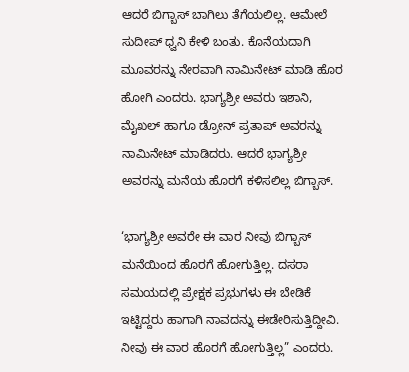ಆದರೆ ಬಿಗ್ಬಾಸ್ ಬಾಗಿಲು ತೆಗೆಯಲಿಲ್ಲ. ಆಮೇಲೆ ಸುದೀಪ್ ಧ್ವನಿ ಕೇಳಿ ಬಂತು. ಕೊನೆಯದಾಗಿ ಮೂವರನ್ನು ನೇರವಾಗಿ ನಾಮಿನೇಟ್ ಮಾಡಿ ಹೊರ ಹೋಗಿ ಎಂದರು. ಭಾಗ್ಯಶ್ರೀ ಅವರು ಇಶಾನಿ, ಮೈಖಲ್ ಹಾಗೂ ಡ್ರೋನ್ ಪ್ರತಾಪ್ ಅವರನ್ನು ನಾಮಿನೇಟ್ ಮಾಡಿದರು. ಆದರೆ ಭಾಗ್ಯಶ್ರೀ ಅವರನ್ನು ಮನೆಯ ಹೊರಗೆ ಕಳಿಸಲಿಲ್ಲ ಬಿಗ್ಬಾಸ್.

‘ಭಾಗ್ಯಶ್ರೀ ಅವರೇ ಈ ವಾರ ನೀವು ಬಿಗ್ಬಾಸ್ ಮನೆಯಿಂದ ಹೊರಗೆ ಹೋಗುತ್ತಿಲ್ಲ. ದಸರಾ ಸಮಯದಲ್ಲಿ ಪ್ರೇಕ್ಷಕ ಪ್ರಭುಗಳು ಈ ಬೇಡಿಕೆ ಇಟ್ಟಿದ್ದರು ಹಾಗಾಗಿ ನಾವದನ್ನು ಈಡೇರಿಸುತ್ತಿದ್ದೀವಿ. ನೀವು ಈ ವಾರ ಹೊರಗೆ ಹೋಗುತ್ತಿಲ್ಲ” ಎಂದರು.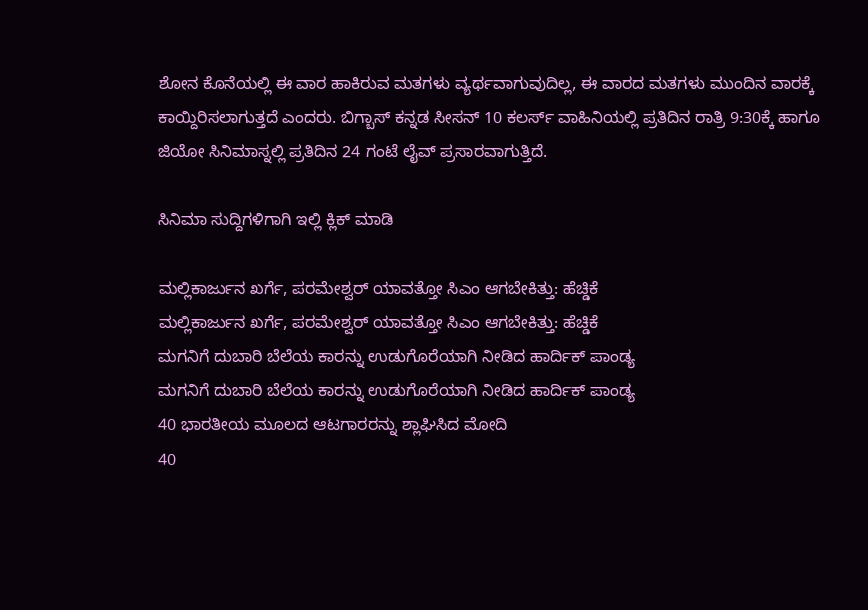ಶೋನ ಕೊನೆಯಲ್ಲಿ ಈ ವಾರ ಹಾಕಿರುವ ಮತಗಳು ವ್ಯರ್ಥವಾಗುವುದಿಲ್ಲ, ಈ ವಾರದ ಮತಗಳು ಮುಂದಿನ ವಾರಕ್ಕೆ ಕಾಯ್ದಿರಿಸಲಾಗುತ್ತದೆ ಎಂದರು. ಬಿಗ್ಬಾಸ್ ಕನ್ನಡ ಸೀಸನ್ 10 ಕಲರ್ಸ್ ವಾಹಿನಿಯಲ್ಲಿ ಪ್ರತಿದಿನ ರಾತ್ರಿ 9:30ಕ್ಕೆ ಹಾಗೂ ಜಿಯೋ ಸಿನಿಮಾಸ್ನಲ್ಲಿ ಪ್ರತಿದಿನ 24 ಗಂಟೆ ಲೈವ್ ಪ್ರಸಾರವಾಗುತ್ತಿದೆ.

ಸಿನಿಮಾ ಸುದ್ದಿಗಳಿಗಾಗಿ ಇಲ್ಲಿ ಕ್ಲಿಕ್ ಮಾಡಿ

ಮಲ್ಲಿಕಾರ್ಜುನ ಖರ್ಗೆ, ಪರಮೇಶ್ವರ್ ಯಾವತ್ತೋ ಸಿಎಂ ಆಗಬೇಕಿತ್ತು: ಹೆಚ್ಡಿಕೆ
ಮಲ್ಲಿಕಾರ್ಜುನ ಖರ್ಗೆ, ಪರಮೇಶ್ವರ್ ಯಾವತ್ತೋ ಸಿಎಂ ಆಗಬೇಕಿತ್ತು: ಹೆಚ್ಡಿಕೆ
ಮಗನಿಗೆ ದುಬಾರಿ ಬೆಲೆಯ ಕಾರನ್ನು ಉಡುಗೊರೆಯಾಗಿ ನೀಡಿದ ಹಾರ್ದಿಕ್ ಪಾಂಡ್ಯ
ಮಗನಿಗೆ ದುಬಾರಿ ಬೆಲೆಯ ಕಾರನ್ನು ಉಡುಗೊರೆಯಾಗಿ ನೀಡಿದ ಹಾರ್ದಿಕ್ ಪಾಂಡ್ಯ
40 ಭಾರತೀಯ ಮೂಲದ ಆಟಗಾರರನ್ನು ಶ್ಲಾಘಿಸಿದ ಮೋದಿ
40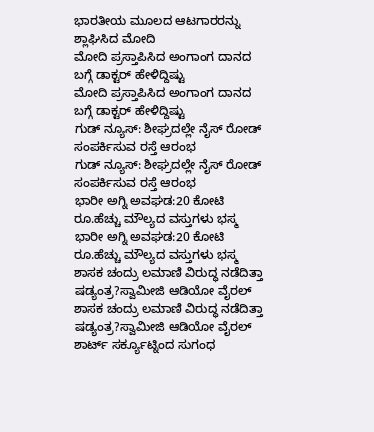ಭಾರತೀಯ ಮೂಲದ ಆಟಗಾರರನ್ನು ಶ್ಲಾಘಿಸಿದ ಮೋದಿ
ಮೋದಿ ಪ್ರಸ್ತಾಪಿಸಿದ ಅಂಗಾಂಗ ದಾನದ ಬಗ್ಗೆ ಡಾಕ್ಟರ್ ಹೇಳಿದ್ದಿಷ್ಟು
ಮೋದಿ ಪ್ರಸ್ತಾಪಿಸಿದ ಅಂಗಾಂಗ ದಾನದ ಬಗ್ಗೆ ಡಾಕ್ಟರ್ ಹೇಳಿದ್ದಿಷ್ಟು
ಗುಡ್ ನ್ಯೂಸ್: ಶೀಘ್ರದಲ್ಲೇ ನೈಸ್‌ ರೋಡ್‌ ಸಂಪರ್ಕಿಸುವ ರಸ್ತೆ ಆರಂಭ
ಗುಡ್ ನ್ಯೂಸ್: ಶೀಘ್ರದಲ್ಲೇ ನೈಸ್‌ ರೋಡ್‌ ಸಂಪರ್ಕಿಸುವ ರಸ್ತೆ ಆರಂಭ
ಭಾರೀ ಅಗ್ನಿ ಅವಘಡ:20 ಕೋಟಿ ರೂ.ಹೆಚ್ಚು ಮೌಲ್ಯದ ವಸ್ತುಗಳು ಭಸ್ಮ
ಭಾರೀ ಅಗ್ನಿ ಅವಘಡ:20 ಕೋಟಿ ರೂ.ಹೆಚ್ಚು ಮೌಲ್ಯದ ವಸ್ತುಗಳು ಭಸ್ಮ
ಶಾಸಕ ಚಂದ್ರು ಲಮಾಣಿ ವಿರುದ್ಧ ನಡೆದಿತ್ತಾ ಷಡ್ಯಂತ್ರ?ಸ್ವಾಮೀಜಿ ಆಡಿಯೋ ವೈರಲ್
ಶಾಸಕ ಚಂದ್ರು ಲಮಾಣಿ ವಿರುದ್ಧ ನಡೆದಿತ್ತಾ ಷಡ್ಯಂತ್ರ?ಸ್ವಾಮೀಜಿ ಆಡಿಯೋ ವೈರಲ್
ಶಾರ್ಟ್ ಸರ್ಕ್ಯೂಟ್ನಿಂದ ಸುಗಂಧ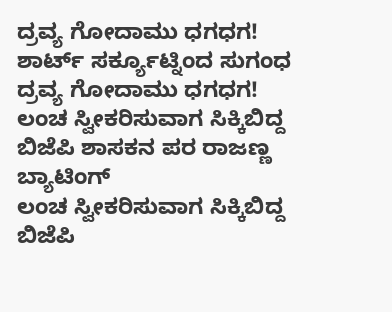ದ್ರವ್ಯ ಗೋದಾಮು ಧಗಧಗ!
ಶಾರ್ಟ್ ಸರ್ಕ್ಯೂಟ್ನಿಂದ ಸುಗಂಧ ದ್ರವ್ಯ ಗೋದಾಮು ಧಗಧಗ!
ಲಂಚ ಸ್ವೀಕರಿಸುವಾಗ ಸಿಕ್ಕಿಬಿದ್ದ ಬಿಜೆಪಿ ಶಾಸಕನ ಪರ ರಾಜಣ್ಣ ಬ್ಯಾಟಿಂಗ್
ಲಂಚ ಸ್ವೀಕರಿಸುವಾಗ ಸಿಕ್ಕಿಬಿದ್ದ ಬಿಜೆಪಿ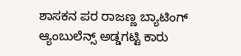ಶಾಸಕನ ಪರ ರಾಜಣ್ಣ ಬ್ಯಾಟಿಂಗ್
ಆ್ಯಂಬುಲೆನ್ಸ್ ಅಡ್ಡಗಟ್ಟಿ ಕಾರು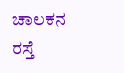ಚಾಲಕನ ರಸ್ತೆ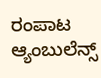ರಂಪಾಟ
ಆ್ಯಂಬುಲೆನ್ಸ್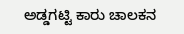ಅಡ್ಡಗಟ್ಟಿ ಕಾರು ಚಾಲಕನ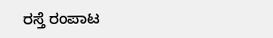ರಸ್ತೆ ರಂಪಾಟ